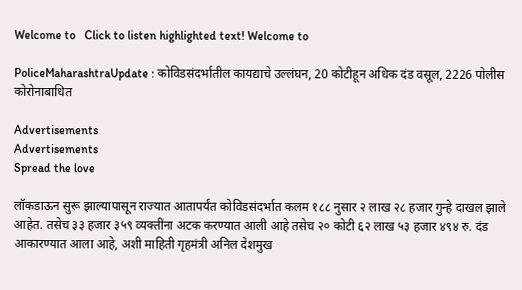Welcome to   Click to listen highlighted text! Welcome to

PoliceMaharashtraUpdate : कोविडसंदर्भातील कायद्याचे उल्लंघन, 20 कोटीहून अधिक दंड वसूल, 2226 पोलीस कोरोनाबाधित

Advertisements
Advertisements
Spread the love

लॉकडाऊन सुरू झाल्यापासून राज्यात आतापर्यंत कोविडसंदर्भात कलम १८८ नुसार २ लाख २८ हजार गुन्हे दाखल झाले आहेत. तसेच ३३ हजार ३५९ व्यक्तींना अटक करण्यात आली आहे तसेच २० कोटी ६२ लाख ५३ हजार ४९४ रु. दंड आकारण्यात आला आहे, अशी माहिती गृहमंत्री अनिल देशमुख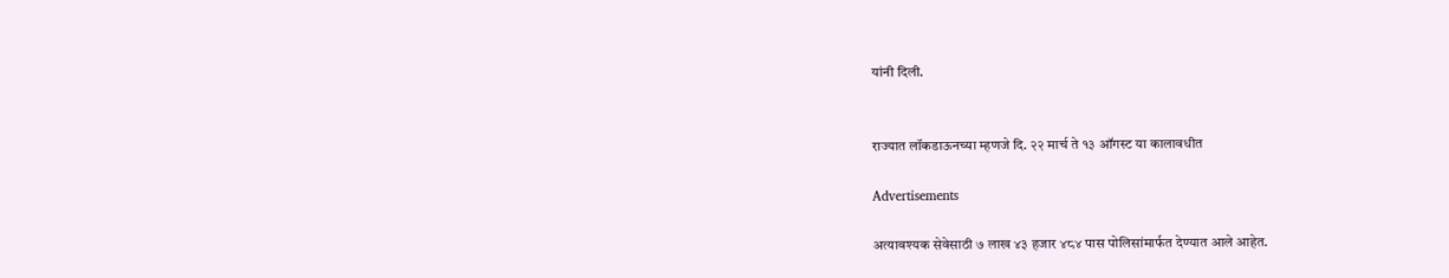यांनी दिली.


राज्यात लॉकडाऊनच्या म्हणजे दि. २२ मार्च ते १३ ऑगस्ट या कालावधीत

Advertisements

अत्यावश्यक सेवेसाठी ७ लाख ४३ हजार ४८४ पास पोलिसांमार्फत देण्यात आले आहेत.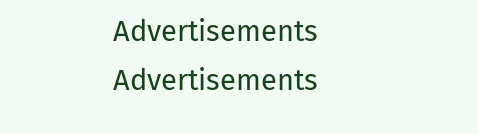Advertisements
Advertisements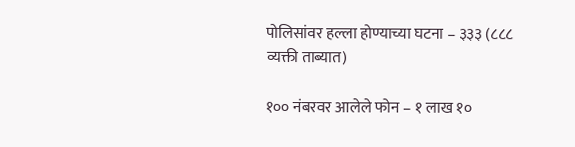पोलिसांवर हल्ला होण्याच्या घटना – ३३३ (८८८ व्यक्ती ताब्यात)

१०० नंबरवर आलेले फोन – १ लाख १०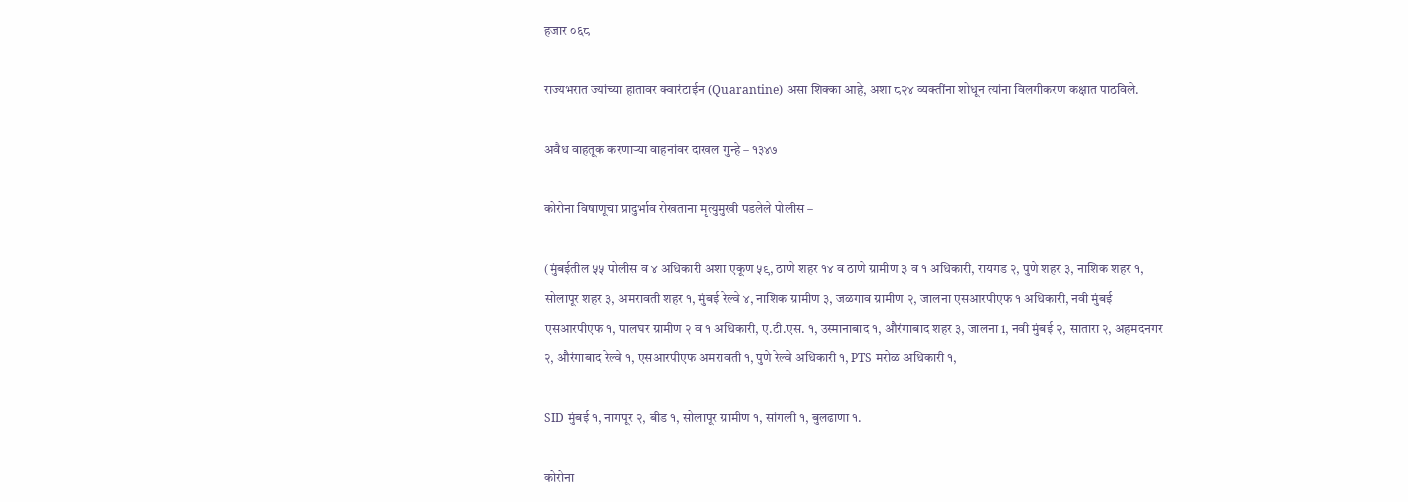हजार ०६८

राज्यभरात ज्यांच्या हातावर क्वारंटाईन (Quarantine) असा शिक्का आहे, अशा ८२४ व्यक्तींना शोधून त्यांना विलगीकरण कक्षात पाठविले.

अवैध वाहतूक करणाऱ्या वाहनांवर दाखल गुन्हे – १३४७

कोरोना विषाणूचा प्रादुर्भाव रोखताना मृत्युमुखी पडलेले पोलीस –

(मुंबईतील ५५ पोलीस व ४ अधिकारी अशा एकूण ५९, ठाणे शहर १४ व ठाणे ग्रामीण ३ व १ अधिकारी, रायगड २, पुणे शहर ३, नाशिक शहर १, सोलापूर शहर ३, अमरावती शहर १, मुंबई रेल्वे ४, नाशिक ग्रामीण ३, जळगाव ग्रामीण २, जालना एसआरपीएफ १ अधिकारी, नवी मुंबई  एसआरपीएफ १, पालघर ग्रामीण २ व १ अधिकारी, ए.टी.एस. १, उस्मानाबाद १, औरंगाबाद शहर ३, जालना 1, नवी मुंबई २, सातारा २, अहमदनगर २, औरंगाबाद रेल्वे १, एसआरपीएफ अमरावती १, पुणे रेल्वे अधिकारी १, PTS मरोळ अधिकारी १,

SID मुंबई १, नागपूर २, बीड १, सोलापूर ग्रामीण १, सांगली १, बुलढाणा १.

कोरोना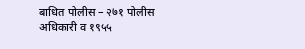बाधित पोलीस – २७१ पोलीस अधिकारी व १९५५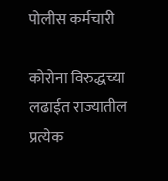पोलीस कर्मचारी

कोरोना विरुद्धच्या लढाईत राज्यातील प्रत्येक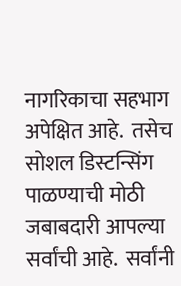नागरिकाचा सहभाग अपेक्षित आहे.  तसेच सोशल डिस्टन्सिंग पाळण्याची मोठी जबाबदारी आपल्या सर्वांची आहे.  सर्वांनी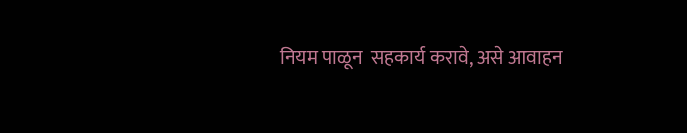नियम पाळून  सहकार्य करावे, असे आवाहन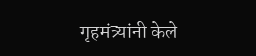गृहमंत्र्यांनी केले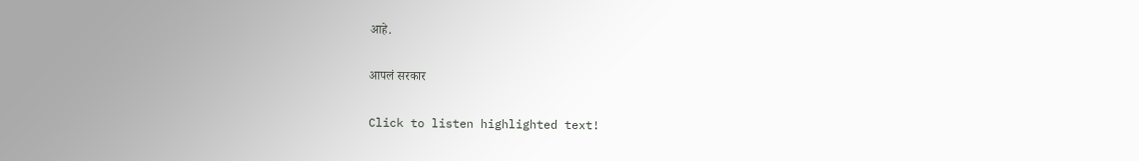आहे.

आपलं सरकार

Click to listen highlighted text!